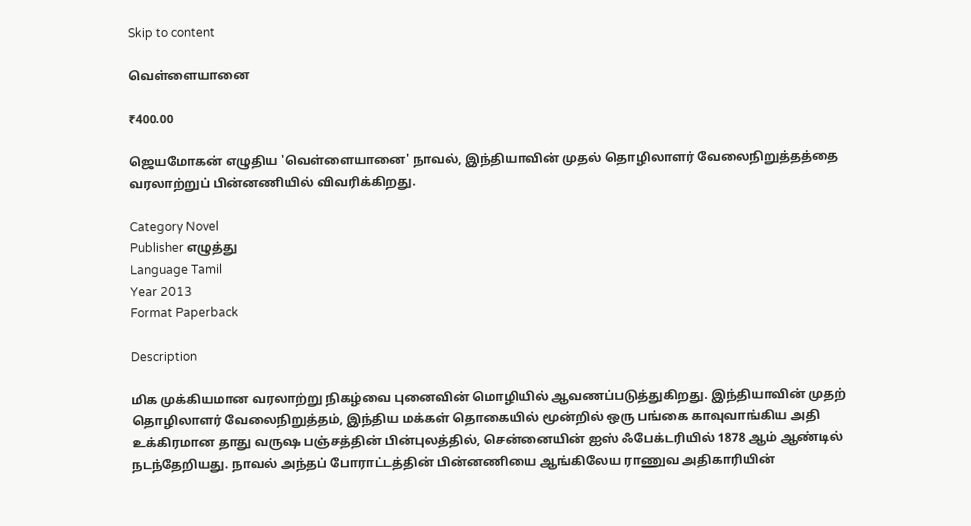Skip to content

வெள்ளையானை

₹400.00

ஜெயமோகன் எழுதிய 'வெள்ளையானை' நாவல், இந்தியாவின் முதல் தொழிலாளர் வேலைநிறுத்தத்தை வரலாற்றுப் பின்னணியில் விவரிக்கிறது.

Category Novel
Publisher எழுத்து
Language Tamil
Year 2013
Format Paperback

Description

மிக முக்கியமான வரலாற்று நிகழ்வை புனைவின் மொழியில் ஆவணப்படுத்துகிறது. இந்தியாவின் முதற் தொழிலாளர் வேலைநிறுத்தம், இந்திய மக்கள் தொகையில் மூன்றில் ஒரு பங்கை காவுவாங்கிய அதி உக்கிரமான தாது வருஷ பஞ்சத்தின் பின்புலத்தில், சென்னையின் ஐஸ் ஃபேக்டரியில் 1878 ஆம் ஆண்டில் நடந்தேறியது. நாவல் அந்தப் போராட்டத்தின் பின்னணியை ஆங்கிலேய ராணுவ அதிகாரியின்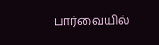பார்வையில்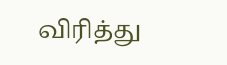விரித்து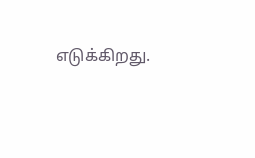எடுக்கிறது.